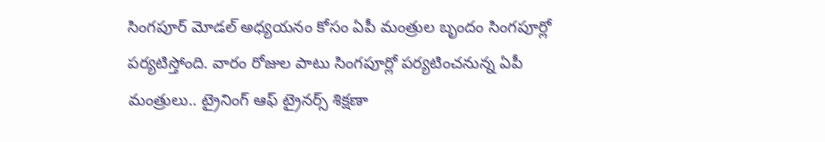సింగపూర్ మోడల్ అధ్యయనం కోసం ఏపీ మంత్రుల బృందం సింగపూర్లో పర్యటిస్తోంది. వారం రోజుల పాటు సింగపూర్లో పర్యటించనున్న ఏపీ మంత్రులు.. ట్రైనింగ్ ఆఫ్ ట్రైనర్స్ శిక్షణా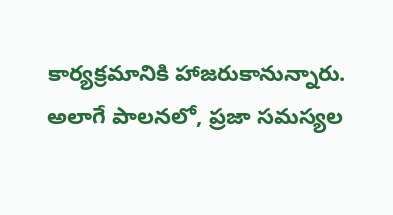కార్యక్రమానికి హాజరుకానున్నారు. అలాగే పాలనలో, ప్రజా సమస్యల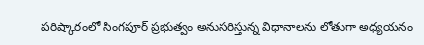పరిష్కారంలో సింగపూర్ ప్రభుత్వం అనుసరిస్తున్న విధానాలను లోతుగా అధ్యయనం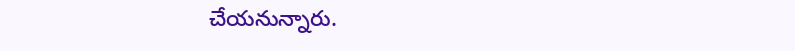చేయనున్నారు.